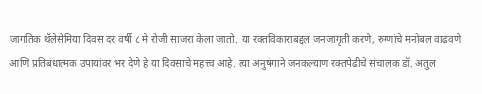जागतिक थॅलेसेमिया दिवस दर वर्षी ८ मे रोजी साजरा केला जातो. या रक्तविकाराबद्दल जनजागृती करणे, रुग्णांचे मनोबल वाढवणे आणि प्रतिबंधात्मक उपायांवर भर देणे हे या दिवसाचे महत्त्व आहे. त्या अनुषंगाने जनकल्याण रक्तपेढीचे संचालक डॉ. अतुल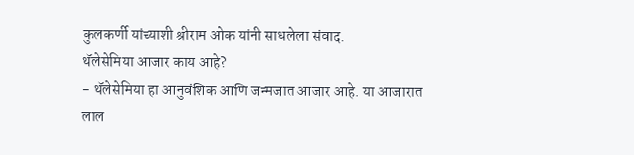कुलकर्णी यांच्याशी श्रीराम ओक यांनी साधलेला संवाद.
थॅलेसेमिया आजार काय आहे?
- थॅलेसेमिया हा आनुवंशिक आणि जन्मजात आजार आहे. या आजारात लाल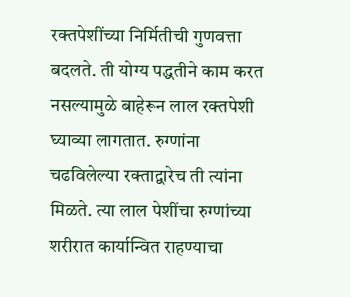रक्तपेशींच्या निर्मितीची गुणवत्ता बदलते. ती योग्य पद्धतीने काम करत नसल्यामुळे बाहेरून लाल रक्तपेशी घ्याव्या लागतात. रुग्णांना चढविलेल्या रक्ताद्वारेच ती त्यांना मिळते. त्या लाल पेशींचा रुग्णांच्या शरीरात कार्यान्वित राहण्याचा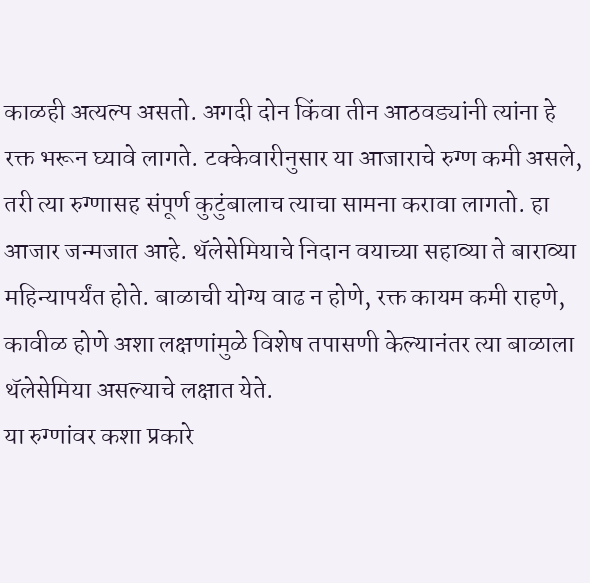काळही अत्यल्प असतो. अगदी दोन किंवा तीन आठवड्यांनी त्यांना हे रक्त भरून घ्यावे लागते. टक्केवारीनुसार या आजाराचे रुग्ण कमी असले, तरी त्या रुग्णासह संपूर्ण कुटुंबालाच त्याचा सामना करावा लागतो. हा आजार जन्मजात आहे. थॅलेसेमियाचे निदान वयाच्या सहाव्या ते बाराव्या महिन्यापर्यंत होते. बाळाची योग्य वाढ न होणे, रक्त कायम कमी राहणे, कावीळ होणे अशा लक्षणांमुळे विशेष तपासणी केल्यानंतर त्या बाळाला थॅलेसेमिया असल्याचे लक्षात येते.
या रुग्णांवर कशा प्रकारे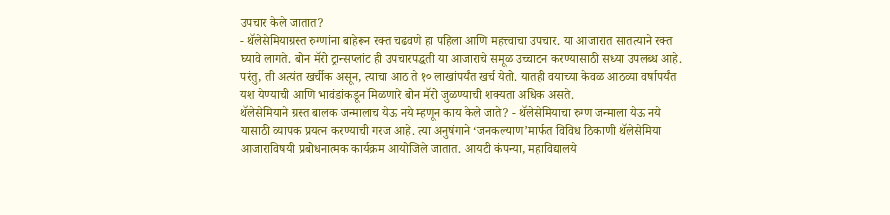उपचार केले जातात?
- थॅलेसेमियाग्रस्त रुग्णांना बाहेरून रक्त चढवणे हा पहिला आणि महत्त्वाचा उपचार. या आजारात सातत्याने रक्त घ्यावे लागते. बोन मॅरो ट्रान्सप्लांट ही उपचारपद्धती या आजाराचे समूळ उच्चाटन करण्यासाठी सध्या उपलब्ध आहे. परंतु, ती अत्यंत खर्चीक असून, त्याचा आठ ते १० लाखांपर्यंत खर्च येतो. यातही वयाच्या केवळ आठव्या वर्षापर्यंत यश येण्याची आणि भावंडांकडून मिळणारे बोन मॅरो जुळण्याची शक्यता अधिक असते.
थॅलेसेमियाने ग्रस्त बालक जन्मालाच येऊ नये म्हणून काय केले जाते? - थॅलेसेमियाचा रुग्ण जन्माला येऊ नये यासाठी व्यापक प्रयत्न करण्याची गरज आहे. त्या अनुषंगाने ‘जनकल्याण’मार्फत विविध ठिकाणी थॅलेसेमिया आजाराविषयी प्रबोधनात्मक कार्यक्रम आयोजिले जातात. आयटी कंपन्या, महाविद्यालये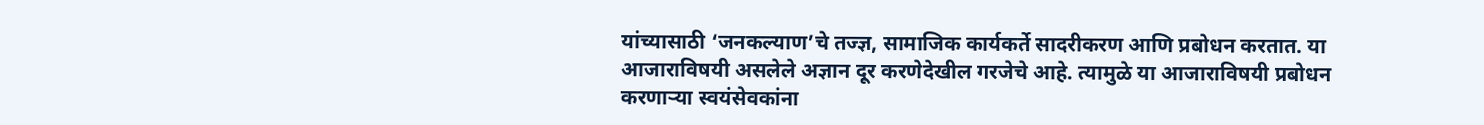यांच्यासाठी ‘जनकल्याण’चे तज्ज्ञ, सामाजिक कार्यकर्ते सादरीकरण आणि प्रबोधन करतात. या आजाराविषयी असलेले अज्ञान दूर करणेदेखील गरजेचे आहे. त्यामुळे या आजाराविषयी प्रबोधन करणाऱ्या स्वयंसेवकांना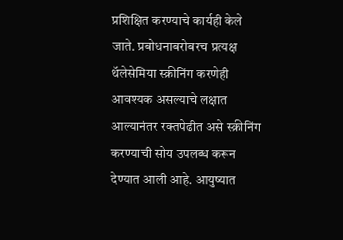प्रशिक्षित करण्याचे कार्यही केले जाते. प्रबोधनाबरोबरच प्रत्यक्ष थॅलेसेमिया स्क्रीनिंग करणेही आवश्यक असल्याचे लक्षात आल्यानंतर रक्तपेढीत असे स्क्रीनिंग करण्याची सोय उपलब्ध करून देण्यात आली आहे. आयुष्यात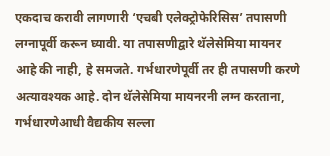एकदाच करावी लागणारी ‘एचबी एलेक्ट्रोफेरिसिस’ तपासणी लग्नापूर्वी करून घ्यावी. या तपासणीद्वारे थॅलेसेमिया मायनर आहे की नाही, हे समजते. गर्भधारणेपूर्वी तर ही तपासणी करणे अत्यावश्यक आहे. दोन थॅलेसेमिया मायनरनी लग्न करताना, गर्भधारणेआधी वैद्यकीय सल्ला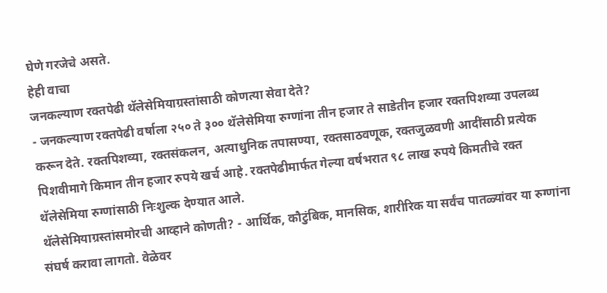घेणे गरजेचे असते.
हेही वाचा
जनकल्याण रक्तपेढी थॅलेसेमियाग्रस्तांसाठी कोणत्या सेवा देते?
- जनकल्याण रक्तपेढी वर्षाला २५० ते ३०० थॅलेसेमिया रुग्णांना तीन हजार ते साडेतीन हजार रक्तपिशव्या उपलब्ध करून देते. रक्तपिशव्या, रक्तसंकलन, अत्याधुनिक तपासण्या, रक्तसाठवणूक, रक्तजुळवणी आदींसाठी प्रत्येक पिशवीमागे किमान तीन हजार रुपये खर्च आहे. रक्तपेढीमार्फत गेल्या वर्षभरात ९८ लाख रुपये किमतीचे रक्त थॅलेसेमिया रुग्णांसाठी निःशुल्क देण्यात आले.
थॅलेसेमियाग्रस्तांसमोरची आव्हाने कोणती? - आर्थिक, कौटुंबिक, मानसिक, शारीरिक या सर्वंच पातळ्यांवर या रुग्णांना संघर्ष करावा लागतो. वेळेवर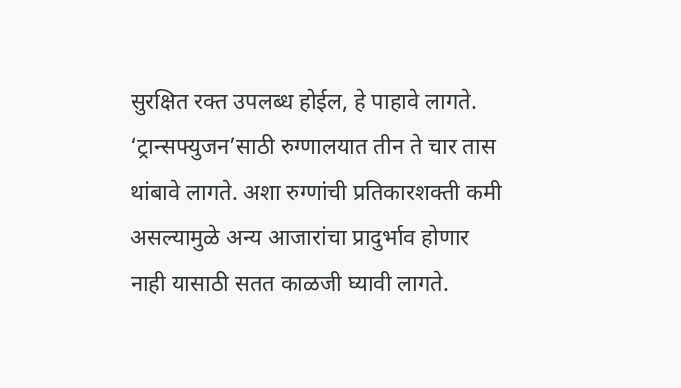सुरक्षित रक्त उपलब्ध होईल, हे पाहावे लागते. ‘ट्रान्सफ्युजन’साठी रुग्णालयात तीन ते चार तास थांबावे लागते. अशा रुग्णांची प्रतिकारशक्ती कमी असल्यामुळे अन्य आजारांचा प्रादुर्भाव होणार नाही यासाठी सतत काळजी घ्यावी लागते.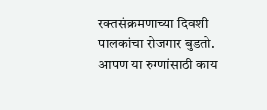रक्तसंक्रमणाच्या दिवशी पालकांचा रोजगार बुडतो.
आपण या रुग्णांसाठी काय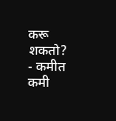करू शकतो?
- कमीत कमी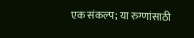एक संकल्प; या रुग्णांसाठी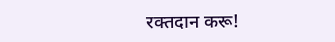रक्तदान करू!